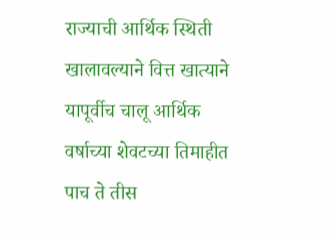राज्याची आर्थिक स्थिती खालावल्याने वित्त खात्याने यापूर्वीच चालू आर्थिक वर्षाच्या शेवटच्या तिमाहीत पाच ते तीस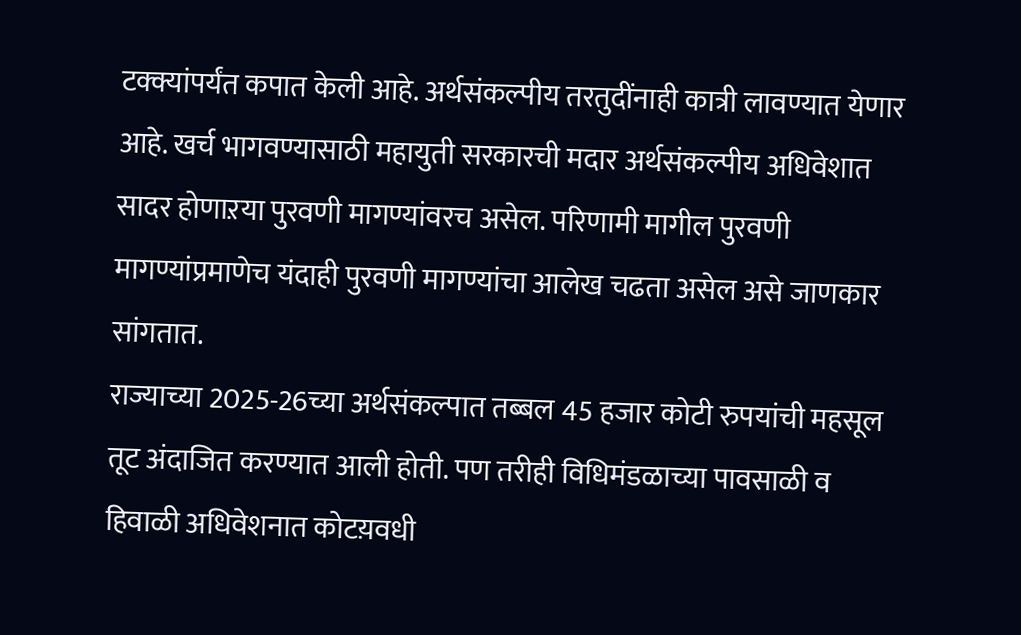टक्क्यांपर्यंत कपात केली आहे. अर्थसंकल्पीय तरतुदींनाही कात्री लावण्यात येणार आहे. खर्च भागवण्यासाठी महायुती सरकारची मदार अर्थसंकल्पीय अधिवेशात सादर होणाऱया पुरवणी मागण्यांवरच असेल. परिणामी मागील पुरवणी मागण्यांप्रमाणेच यंदाही पुरवणी मागण्यांचा आलेख चढता असेल असे जाणकार सांगतात.
राज्याच्या 2025-26च्या अर्थसंकल्पात तब्बल 45 हजार कोटी रुपयांची महसूल तूट अंदाजित करण्यात आली होती. पण तरीही विधिमंडळाच्या पावसाळी व हिवाळी अधिवेशनात कोटय़वधी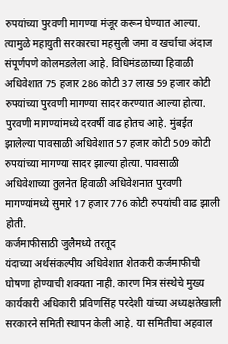रुपयांच्या पुरवणी मागण्या मंजूर करून घेण्यात आल्या. त्यामुळे महायुती सरकारचा महसुली जमा व खर्चाचा अंदाज संपूर्णपणे कोलमडलेला आहे. विधिमंडळाच्या हिवाळी अधिवेशात 75 हजार 286 कोटी 37 लाख 59 हजार कोटी रुपयांच्या पुरवणी मागण्या सादर करण्यात आल्या होत्या. पुरवणी मागण्यांमध्ये दरवर्षी वाढ होतच आहे. मुंबईत झालेल्या पावसाळी अधिवेशात 57 हजार कोटी 509 कोटी रुपयांच्या मागण्या सादर झाल्या होत्या. पावसाळी अधिवेशाच्या तुलनेत हिवाळी अधिवेशनात पुरवणी मागण्यांमध्ये सुमारे 17 हजार 776 कोटी रुपयांची वाढ झाली होती.
कर्जमाफीसाठी जुलैमध्ये तरतूद
यंदाच्या अर्थसंकल्पीय अधिवेशात शेतकरी कर्जमाफीची घोषणा होण्याची शक्यता नाही. कारण मित्र संस्थेचे मुख्य कार्यकारी अधिकारी प्रविणसिंह परदेशी यांच्या अध्यक्षतेखाली सरकारने समिती स्थापन केली आहे. या समितीचा अहवाल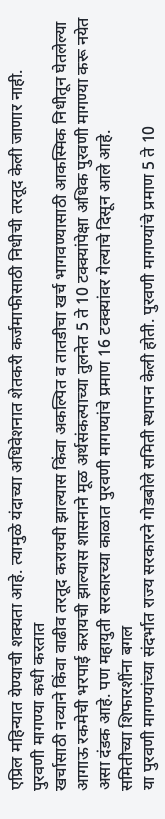एप्रिल महिन्यात येण्याची शक्यता आहे. त्यामुळे यंदाच्या अधिवेशनात शेतकरी कर्जमाफीसाठी निधीची तरतूद केली जाणार नाही.
पुरवणी मागण्या कधी करतात
खर्चासाठी नव्याने किंवा वाढीव तरतूद करायची झाल्यास किंवा अकल्पित व तातडीचा खर्च भागवण्यासाठी आकस्मिक निधीतून घेतलेल्या आगाऊ रकमेची भरपाई करायची झाल्यास शासनाने मूळ अर्थसंकल्पाच्या तुलनेत 5 ते 10 टक्क्यांपेक्षा अधिक पुरवणी मागण्या करू नयेत असा दंडक आहे. पण महायुती सरकारच्या काळात पुरवणी मागण्यांचे प्रमाण 16 टक्क्यांवर गेल्याचे दिसून आले आहे.
समितीच्या शिफारशींना बगल
या पुरवणी मागण्यांच्या संदर्भात राज्य सरकारने गोडबोले समिती स्थापन केली होती. पुरवणी मागण्यांचे प्रमाण 5 ते 10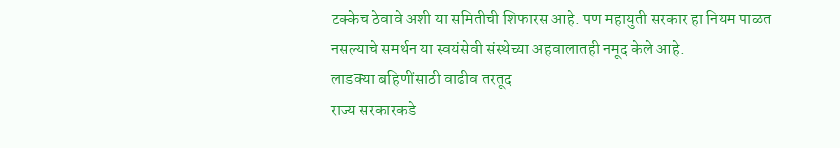टक्केच ठेवावे अशी या समितीची शिफारस आहे. पण महायुती सरकार हा नियम पाळत नसल्याचे समर्थन या स्वयंसेवी संस्थेच्या अहवालातही नमूद केले आहे.
लाडक्या बहिणींसाठी वाढीव तरतूद
राज्य सरकारकडे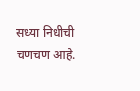सध्या निधीची चणचण आहे.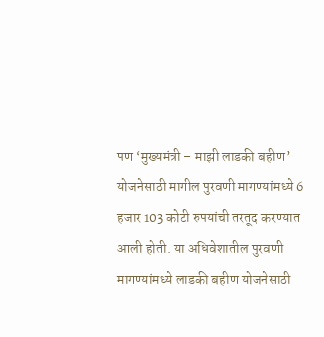पण ‘मुख्यमंत्री – माझी लाडकी बहीण’ योजनेसाठी मागील पुरवणी मागण्यांमध्ये 6 हजार 103 कोटी रुपयांची तरतूद करण्यात आली होती. या अधिवेशातील पुरवणी मागण्यांमध्ये लाडकी बहीण योजनेसाठी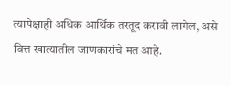त्यापेक्षाही अधिक आर्थिक तरतूद करावी लागेल, असे वित्त खात्यातील जाणकारांचे मत आहे.